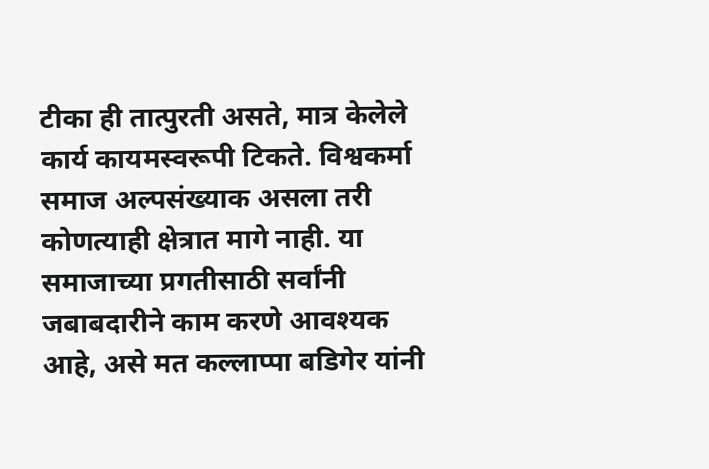टीका ही तात्पुरती असते, मात्र केलेले कार्य कायमस्वरूपी टिकते. विश्वकर्मा समाज अल्पसंख्याक असला तरी कोणत्याही क्षेत्रात मागे नाही. या समाजाच्या प्रगतीसाठी सर्वांनी जबाबदारीने काम करणे आवश्यक आहे, असे मत कल्लाप्पा बडिगेर यांनी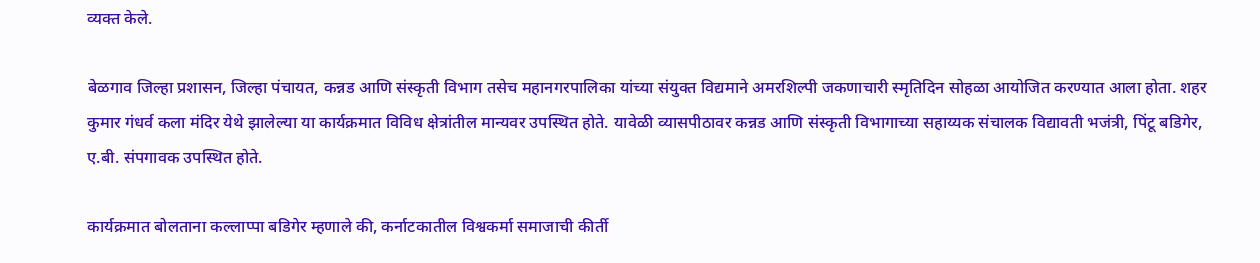व्यक्त केले.

बेळगाव जिल्हा प्रशासन, जिल्हा पंचायत, कन्नड आणि संस्कृती विभाग तसेच महानगरपालिका यांच्या संयुक्त विद्यमाने अमरशिल्पी जकणाचारी स्मृतिदिन सोहळा आयोजित करण्यात आला होता. शहर कुमार गंधर्व कला मंदिर येथे झालेल्या या कार्यक्रमात विविध क्षेत्रांतील मान्यवर उपस्थित होते. यावेळी व्यासपीठावर कन्नड आणि संस्कृती विभागाच्या सहाय्यक संचालक विद्यावती भजंत्री, पिंटू बडिगेर, ए.बी. संपगावक उपस्थित होते.

कार्यक्रमात बोलताना कल्लाप्पा बडिगेर म्हणाले की, कर्नाटकातील विश्वकर्मा समाजाची कीर्ती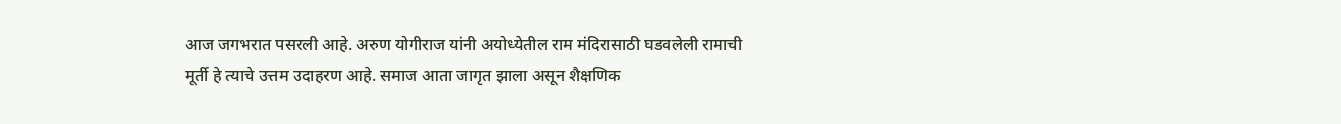आज जगभरात पसरली आहे. अरुण योगीराज यांनी अयोध्येतील राम मंदिरासाठी घडवलेली रामाची मूर्ती हे त्याचे उत्तम उदाहरण आहे. समाज आता जागृत झाला असून शैक्षणिक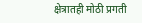क्षेत्रातही मोठी प्रगती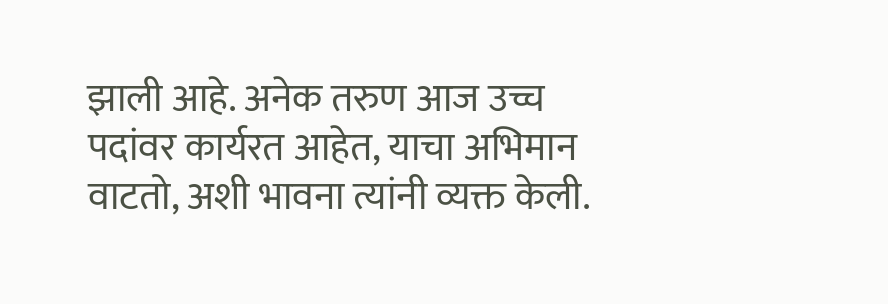झाली आहे. अनेक तरुण आज उच्च पदांवर कार्यरत आहेत, याचा अभिमान वाटतो, अशी भावना त्यांनी व्यक्त केली.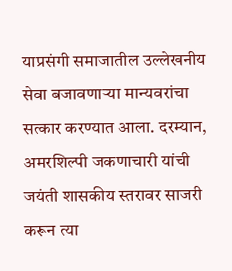याप्रसंगी समाजातील उल्लेखनीय सेवा बजावणाऱ्या मान्यवरांचा सत्कार करण्यात आला. दरम्यान, अमरशिल्पी जकणाचारी यांची जयंती शासकीय स्तरावर साजरी करून त्या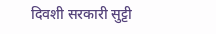दिवशी सरकारी सुट्टी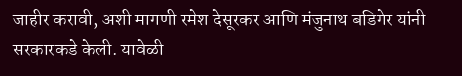जाहीर करावी, अशी मागणी रमेश देसूरकर आणि मंजुनाथ बडिगेर यांनी सरकारकडे केली. यावेळी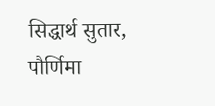सिद्धार्थ सुतार, पौर्णिमा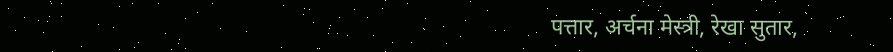पत्तार, अर्चना मेस्त्री, रेखा सुतार,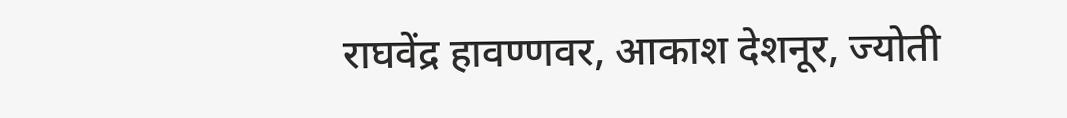राघवेंद्र हावण्णवर, आकाश देशनूर, ज्योती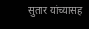सुतार यांच्यासह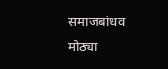समाजबांधव मोठ्या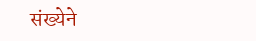संख्येने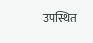उपस्थित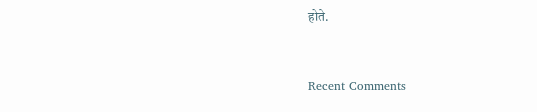होते.


Recent Comments